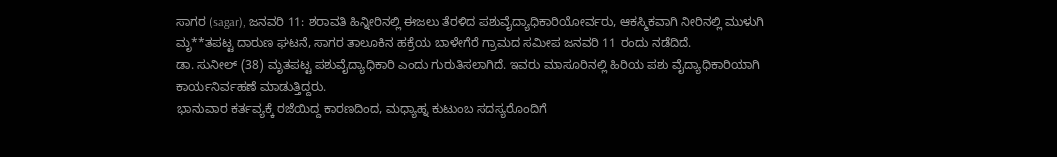ಸಾಗರ (sagar), ಜನವರಿ 11: ಶರಾವತಿ ಹಿನ್ನೀರಿನಲ್ಲಿ ಈಜಲು ತೆರಳಿದ ಪಶುವೈದ್ಯಾಧಿಕಾರಿಯೋರ್ವರು, ಆಕಸ್ಮಿಕವಾಗಿ ನೀರಿನಲ್ಲಿ ಮುಳುಗಿ ಮೃ**ತಪಟ್ಟ ದಾರುಣ ಘಟನೆ, ಸಾಗರ ತಾಲೂಕಿನ ಹಕ್ರೆಯ ಬಾಳೇಗೆರೆ ಗ್ರಾಮದ ಸಮೀಪ ಜನವರಿ 11 ರಂದು ನಡೆದಿದೆ.
ಡಾ. ಸುನೀಲ್ (38) ಮೃತಪಟ್ಟ ಪಶುವೈದ್ಯಾಧಿಕಾರಿ ಎಂದು ಗುರುತಿಸಲಾಗಿದೆ. ಇವರು ಮಾಸೂರಿನಲ್ಲಿ ಹಿರಿಯ ಪಶು ವೈದ್ಯಾಧಿಕಾರಿಯಾಗಿ ಕಾರ್ಯನಿರ್ವಹಣೆ ಮಾಡುತ್ತಿದ್ದರು.
ಭಾನುವಾರ ಕರ್ತವ್ಯಕ್ಕೆ ರಜೆಯಿದ್ದ ಕಾರಣದಿಂದ, ಮಧ್ಯಾಹ್ನ ಕುಟುಂಬ ಸದಸ್ಯರೊಂದಿಗೆ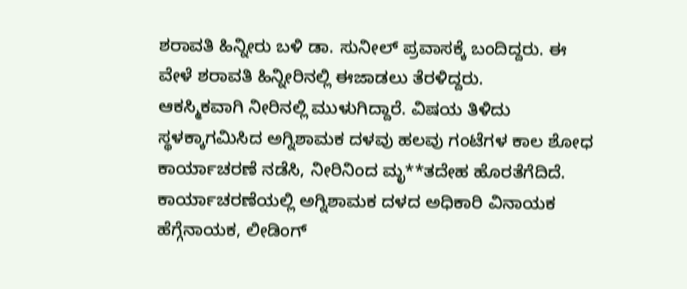ಶರಾವತಿ ಹಿನ್ನೀರು ಬಳಿ ಡಾ. ಸುನೀಲ್ ಪ್ರವಾಸಕ್ಕೆ ಬಂದಿದ್ದರು. ಈ ವೇಳೆ ಶರಾವತಿ ಹಿನ್ನೀರಿನಲ್ಲಿ ಈಜಾಡಲು ತೆರಳಿದ್ದರು.
ಆಕಸ್ಮಿಕವಾಗಿ ನೀರಿನಲ್ಲಿ ಮುಳುಗಿದ್ದಾರೆ. ವಿಷಯ ತಿಳಿದು ಸ್ಥಳಕ್ಕಾಗಮಿಸಿದ ಅಗ್ನಿಶಾಮಕ ದಳವು ಹಲವು ಗಂಟೆಗಳ ಕಾಲ ಶೋಧ ಕಾರ್ಯಾಚರಣೆ ನಡೆಸಿ, ನೀರಿನಿಂದ ಮೃ**ತದೇಹ ಹೊರತೆಗೆದಿದೆ.
ಕಾರ್ಯಾಚರಣೆಯಲ್ಲಿ ಅಗ್ನಿಶಾಮಕ ದಳದ ಅಧಿಕಾರಿ ವಿನಾಯಕ ಹೆಗ್ಗೆನಾಯಕ, ಲೀಡಿಂಗ್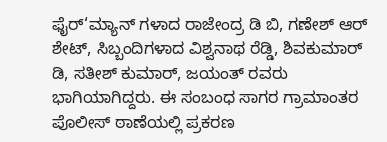ಫೈರ್‘ಮ್ಯಾನ್ ಗಳಾದ ರಾಜೇಂದ್ರ ಡಿ ಬಿ, ಗಣೇಶ್ ಆರ್ ಶೇಟ್, ಸಿಬ್ಬಂದಿಗಳಾದ ವಿಶ್ವನಾಥ ರೆಡ್ಡಿ, ಶಿವಕುಮಾರ್ ಡಿ, ಸತೀಶ್ ಕುಮಾರ್, ಜಯಂತ್ ರವರು ಭಾಗಿಯಾಗಿದ್ದರು. ಈ ಸಂಬಂಧ ಸಾಗರ ಗ್ರಾಮಾಂತರ ಪೊಲೀಸ್ ಠಾಣೆಯಲ್ಲಿ ಪ್ರಕರಣ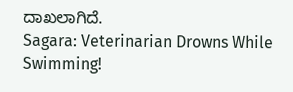ದಾಖಲಾಗಿದೆ.
Sagara: Veterinarian Drowns While Swimming!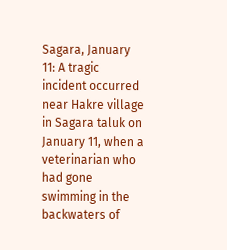Sagara, January 11: A tragic incident occurred near Hakre village in Sagara taluk on January 11, when a veterinarian who had gone swimming in the backwaters of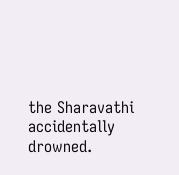the Sharavathi accidentally drowned.